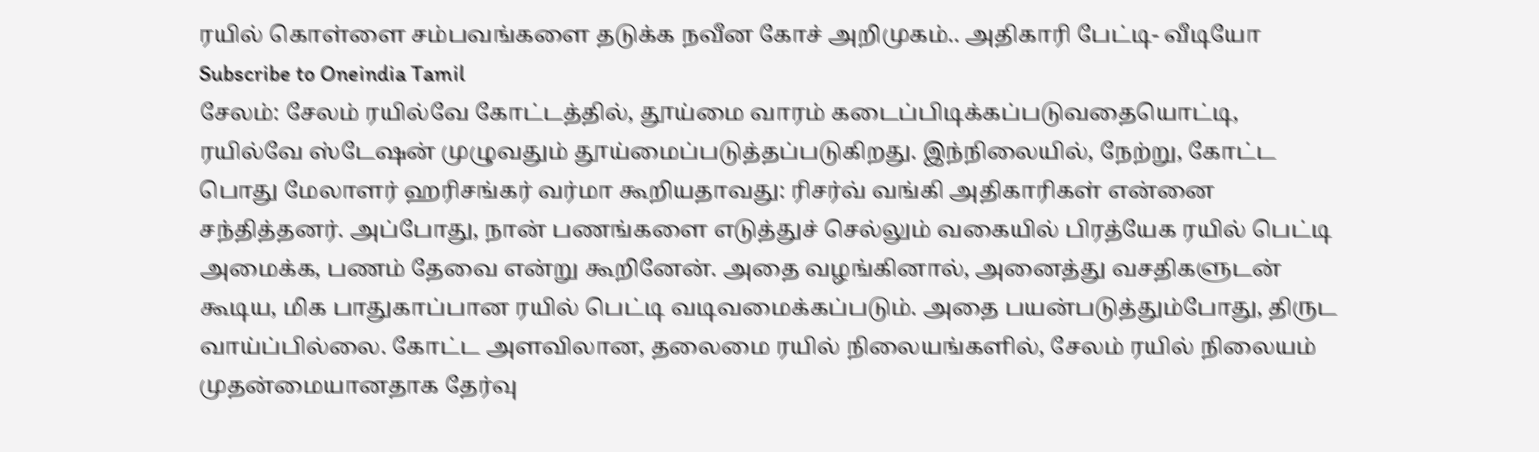ரயில் கொள்ளை சம்பவங்களை தடுக்க நவீன கோச் அறிமுகம்.. அதிகாரி பேட்டி- வீடியோ
Subscribe to Oneindia Tamil
சேலம்: சேலம் ரயில்வே கோட்டத்தில், தூய்மை வாரம் கடைப்பிடிக்கப்படுவதையொட்டி, ரயில்வே ஸ்டேஷன் முழுவதும் தூய்மைப்படுத்தப்படுகிறது. இந்நிலையில், நேற்று, கோட்ட பொது மேலாளர் ஹரிசங்கர் வர்மா கூறியதாவது: ரிசர்வ் வங்கி அதிகாரிகள் என்னை சந்தித்தனர். அப்போது, நான் பணங்களை எடுத்துச் செல்லும் வகையில் பிரத்யேக ரயில் பெட்டி அமைக்க, பணம் தேவை என்று கூறினேன். அதை வழங்கினால், அனைத்து வசதிகளுடன் கூடிய, மிக பாதுகாப்பான ரயில் பெட்டி வடிவமைக்கப்படும். அதை பயன்படுத்தும்போது, திருட வாய்ப்பில்லை. கோட்ட அளவிலான, தலைமை ரயில் நிலையங்களில், சேலம் ரயில் நிலையம் முதன்மையானதாக தேர்வு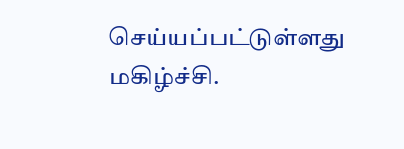செய்யப்பட்டுள்ளது மகிழ்ச்சி.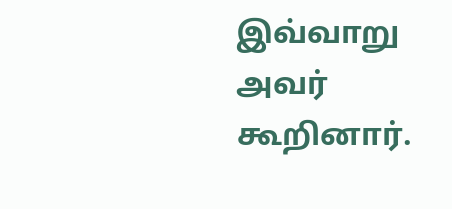இவ்வாறு அவர் கூறினார்.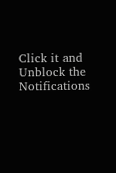Click it and Unblock the Notifications